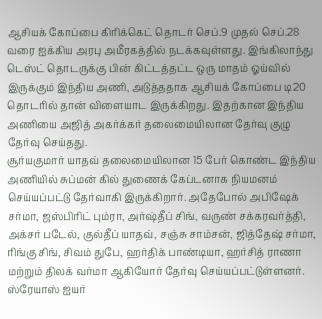ஆசியக் கோப்பை கிரிக்கெட் தொடர் செப்.9 முதல் செப்.28 வரை ஐக்கிய அரபு அமீரகத்தில் நடக்கவுள்ளது. இங்கிலாந்து டெஸ்ட் தொடருக்கு பின் கிட்டத்தட்ட ஒரு மாதம் ஓய்வில் இருக்கும் இந்திய அணி, அடுத்ததாக ஆசியக் கோப்பை டி20 தொடரில் தான் விளையாட இருக்கிறது. இதற்கான இந்திய அணியை அஜித் அகர்க்கர் தலைமையிலான தேர்வு குழு தேர்வு செய்தது.
சூர்யகுமார் யாதவ் தலைமையிலான 15 பேர் கொண்ட இந்திய அணியில் சுப்மன் கில் துணைக் கேப்டனாக நியமனம் செய்யப்பட்டு தேர்வாகி இருக்கிறார். அதேபோல் அபிஷேக் சர்மா, ஜஸ்பிரிட் பும்ரா, அர்ஷ்தீப் சிங், வருண் சக்கரவர்த்தி, அக்சர் படேல், குல்தீப் யாதவ், சஞ்சு சாம்சன், ஜித்தேஷ் சர்மா, ரிங்கு சிங், சிவம் துபே, ஹர்திக் பாண்டியா, ஹர்சித் ராணா மற்றும் திலக் வர்மா ஆகியோர் தேர்வு செய்யப்பட்டுள்ளனர்.
ஸ்ரேயாஸ் ஐயர்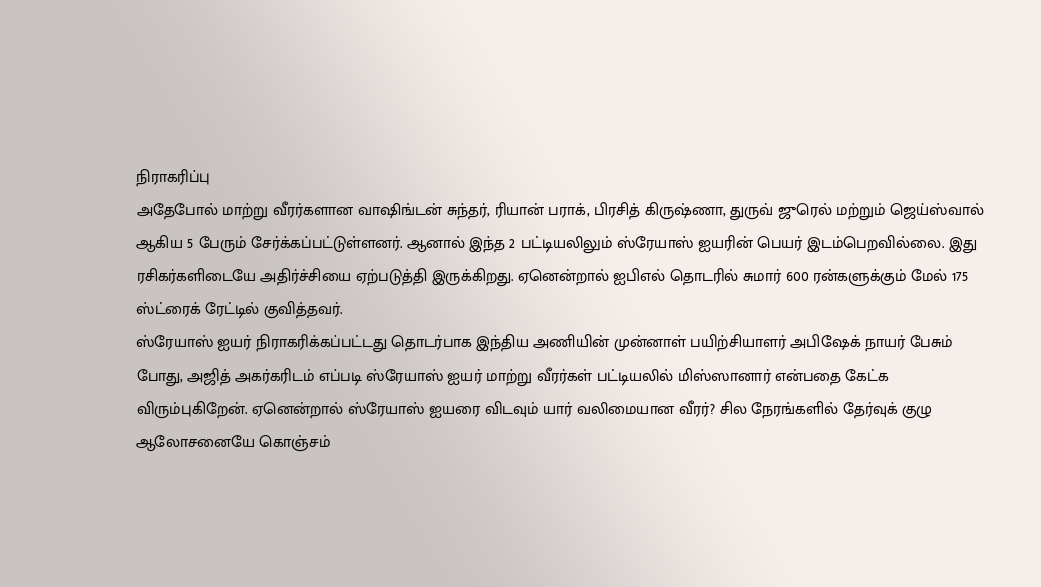நிராகரிப்பு
அதேபோல் மாற்று வீரர்களான வாஷிங்டன் சுந்தர், ரியான் பராக், பிரசித் கிருஷ்ணா, துருவ் ஜுரெல் மற்றும் ஜெய்ஸ்வால் ஆகிய 5 பேரும் சேர்க்கப்பட்டுள்ளனர். ஆனால் இந்த 2 பட்டியலிலும் ஸ்ரேயாஸ் ஐயரின் பெயர் இடம்பெறவில்லை. இது ரசிகர்களிடையே அதிர்ச்சியை ஏற்படுத்தி இருக்கிறது. ஏனென்றால் ஐபிஎல் தொடரில் சுமார் 600 ரன்களுக்கும் மேல் 175 ஸ்ட்ரைக் ரேட்டில் குவித்தவர்.
ஸ்ரேயாஸ் ஐயர் நிராகரிக்கப்பட்டது தொடர்பாக இந்திய அணியின் முன்னாள் பயிற்சியாளர் அபிஷேக் நாயர் பேசும் போது, அஜித் அகர்கரிடம் எப்படி ஸ்ரேயாஸ் ஐயர் மாற்று வீரர்கள் பட்டியலில் மிஸ்ஸானார் என்பதை கேட்க விரும்புகிறேன். ஏனென்றால் ஸ்ரேயாஸ் ஐயரை விடவும் யார் வலிமையான வீரர்? சில நேரங்களில் தேர்வுக் குழு ஆலோசனையே கொஞ்சம்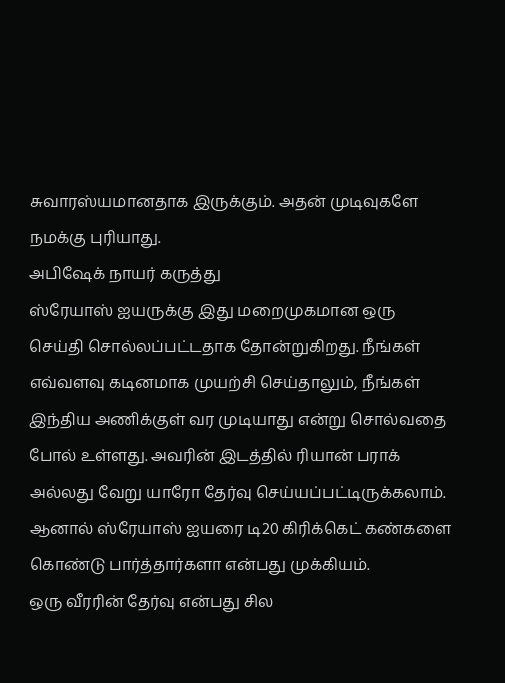சுவாரஸ்யமானதாக இருக்கும். அதன் முடிவுகளே நமக்கு புரியாது.
அபிஷேக் நாயர் கருத்து
ஸ்ரேயாஸ் ஐயருக்கு இது மறைமுகமான ஒரு செய்தி சொல்லப்பட்டதாக தோன்றுகிறது. நீங்கள் எவ்வளவு கடினமாக முயற்சி செய்தாலும், நீங்கள் இந்திய அணிக்குள் வர முடியாது என்று சொல்வதை போல் உள்ளது. அவரின் இடத்தில் ரியான் பராக் அல்லது வேறு யாரோ தேர்வு செய்யப்பட்டிருக்கலாம். ஆனால் ஸ்ரேயாஸ் ஐயரை டி20 கிரிக்கெட் கண்களை கொண்டு பார்த்தார்களா என்பது முக்கியம்.
ஒரு வீரரின் தேர்வு என்பது சில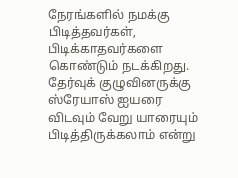நேரங்களில் நமக்கு பிடித்தவர்கள், பிடிக்காதவர்களை கொண்டும் நடக்கிறது. தேர்வுக் குழுவினருக்கு ஸ்ரேயாஸ் ஐயரை விடவும் வேறு யாரையும் பிடித்திருக்கலாம் என்று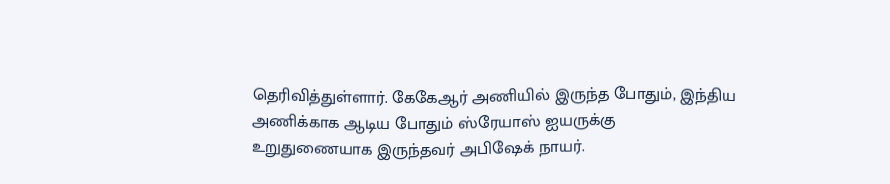தெரிவித்துள்ளார். கேகேஆர் அணியில் இருந்த போதும், இந்திய அணிக்காக ஆடிய போதும் ஸ்ரேயாஸ் ஐயருக்கு உறுதுணையாக இருந்தவர் அபிஷேக் நாயர்.